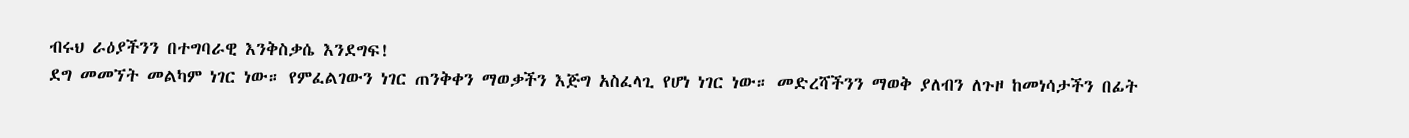ብሩህ ራዕያችንን በተግባራዊ እንቅስቃሴ እንደግፍ!
ደግ መመኘት መልካም ነገር ነው። የምፈልገውን ነገር ጠንቅቀን ማወቃችን እጅግ አስፈላጊ የሆነ ነገር ነው። መድረሻችንን ማወቅ ያለብን ለጉዞ ከመነሳታችን በፊት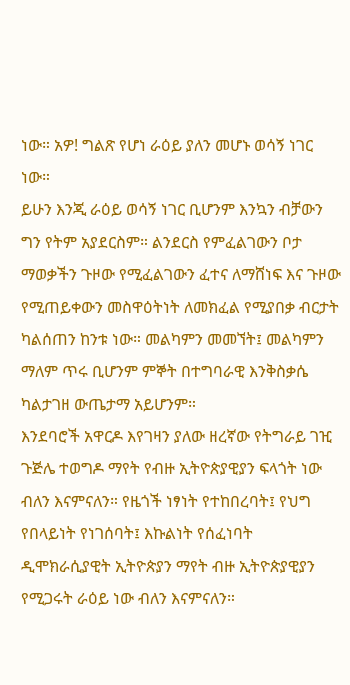ነው። አዎ! ግልጽ የሆነ ራዕይ ያለን መሆኑ ወሳኝ ነገር ነው።
ይሁን እንጂ ራዕይ ወሳኝ ነገር ቢሆንም እንኳን ብቻውን ግን የትም አያደርስም። ልንደርስ የምፈልገውን ቦታ ማወቃችን ጉዞው የሚፈልገውን ፈተና ለማሸነፍ እና ጉዞው የሚጠይቀውን መስዋዕትነት ለመክፈል የሚያበቃ ብርታት ካልሰጠን ከንቱ ነው። መልካምን መመኘት፤ መልካምን ማለም ጥሩ ቢሆንም ምኞት በተግባራዊ እንቅስቃሴ ካልታገዘ ውጤታማ አይሆንም።
እንደባሮች አዋርዶ እየገዛን ያለው ዘረኛው የትግራይ ገዢ ጉጅሌ ተወግዶ ማየት የብዙ ኢትዮጵያዊያን ፍላጎት ነው ብለን እናምናለን። የዜጎች ነፃነት የተከበረባት፤ የህግ የበላይነት የነገሰባት፤ እኩልነት የሰፈነባት ዲሞክራሲያዊት ኢትዮጵያን ማየት ብዙ ኢትዮጵያዊያን የሚጋሩት ራዕይ ነው ብለን እናምናለን።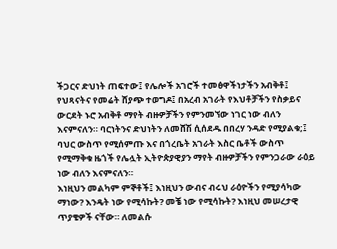ችጋርና ድህነት ጠፍተው፤ የሌሎች አገሮች ተመፅዋችነታችን አብቅቶ፤ የህጻናትና የመሬት ሸያጭ ተወግዶ፤ በአረብ አገራት የእህቶቻችን የስቃይና ውርደት ኑሮ አብቅቶ ማየት ብዙዎቻችን የምንመኘው ነገር ነው ብለን እናምናለን። ባርነትንና ድህነትን ለመሸሽ ሲሰደዱ በበረሃ ንዳድ የሚያልቁ;፤ ባህር ውስጥ የሚሰምጡ እና በጎረቤት አገራት እስር ቤቶች ውስጥ የሚማቅቁ ዜጎች የሌሏት ኢትዮጵያዊያን ማየት ብዙዎቻችን የምንጋራው ራዕይ ነው ብለን እናምናለን።
እነዚህን መልካም ምኞቶች፤ እነዚህን ውብና ብሩህ ራዕዮችን የሚያሳካው ማነው? እንዴት ነው የሚሳኩት? መቼ ነው የሚሳኩት? እነዚህ መሠረታዊ ጥያቄዎች ናቸው። ለመልሱ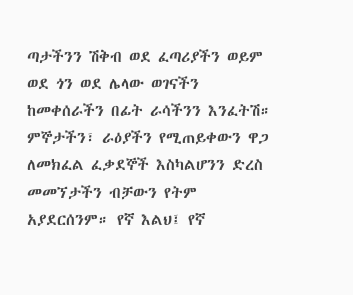ጣታችንን ሽቅብ ወደ ፈጣሪያችን ወይም ወደ ጎን ወደ ሌላው ወገናችን ከመቀሰራችን በፊት ራሳችንን እንፈትሽ።
ምኞታችን፣ ራዕያችን የሚጠይቀውን ዋጋ ለመክፈል ፈቃደኞች እስካልሆንን ድረስ መመኘታችን ብቻውን የትም አያደርሰንም። የኛ እልህ፤ የኛ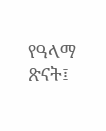የዓላማ ጽናት፤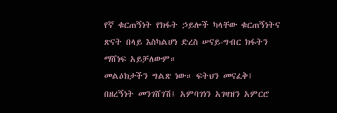የኛ ቁርጠኝነት የክፋት ኃይሎች ካላቸው ቁርጠኝነትና ጽናት በላይ እስካልሆነ ድረስ ሠናይ-ግብር ክፋትን ማሸነፍ አይቻለውም።
መልዕክታችን ግልጽ ነው። ፍትህን መናፈቅ፤ በዘረኝነት መንገሸገሽ፤ አምባገነን አገዛዝን አምርሮ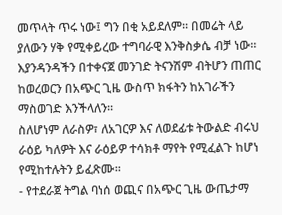መጥላት ጥሩ ነው፤ ግን በቂ አይደለም። በመሬት ላይ ያለውን ሃቅ የሚቀይረው ተግባራዊ እንቅስቃሴ ብቻ ነው። እያንዳንዳችን በተቀናጀ መንገድ ትናንሽም ብትሆን ጠጠር ከወረወርን በአጭር ጊዜ ውስጥ ክፋትን ከአገራችን ማስወገድ እንችላለን።
ስለሆነም ለራስዎ፣ ለአገርዎ እና ለወደፊቱ ትውልድ ብሩህ ራዕይ ካለዎት እና ራዕይዎ ተሳክቶ ማየት የሚፈልጉ ከሆነ የሚከተሉትን ይፈጽሙ።
- የተደራጀ ትግል ባነሰ ወጪና በአጭር ጊዜ ውጤታማ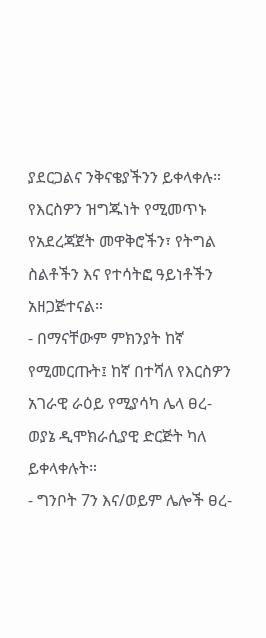ያደርጋልና ንቅናቄያችንን ይቀላቀሉ። የእርስዎን ዝግጁነት የሚመጥኑ የአደረጃጀት መዋቅሮችን፣ የትግል ስልቶችን እና የተሳትፎ ዓይነቶችን አዘጋጅተናል።
- በማናቸውም ምክንያት ከኛ የሚመርጡት፤ ከኛ በተሻለ የእርስዎን አገራዊ ራዕይ የሚያሳካ ሌላ ፀረ-ወያኔ ዲሞክራሲያዊ ድርጅት ካለ ይቀላቀሉት።
- ግንቦት 7ን እና/ወይም ሌሎች ፀረ-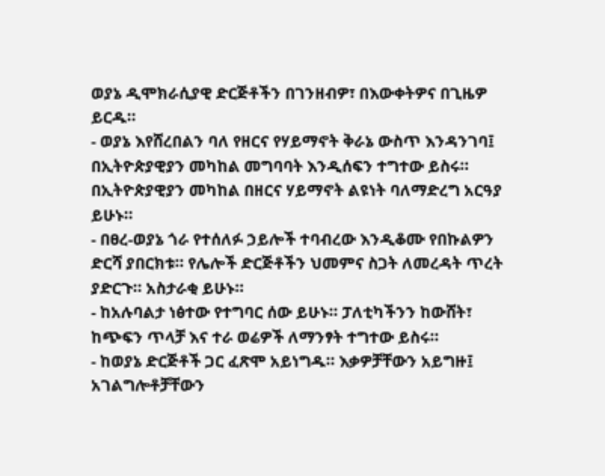ወያኔ ዲሞክራሲያዊ ድርጅቶችን በገንዘብዎ፣ በእውቀትዎና በጊዜዎ ይርዱ።
- ወያኔ እየሸረበልን ባለ የዘርና የሃይማኖት ቅራኔ ውስጥ እንዳንገባ፤ በኢትዮጵያዊያን መካከል መግባባት እንዲሰፍን ተግተው ይስሩ። በኢትዮጵያዊያን መካከል በዘርና ሃይማኖት ልዩነት ባለማድረግ አርዓያ ይሁኑ።
- በፀረ-ወያኔ ጎራ የተሰለፉ ኃይሎች ተባብረው እንዲቆሙ የበኩልዎን ድርሻ ያበርክቱ። የሌሎች ድርጅቶችን ህመምና ስጋት ለመረዳት ጥረት ያድርጉ። አስታራቂ ይሁኑ።
- ከአሉባልታ ነፅተው የተግባር ሰው ይሁኑ። ፓለቲካችንን ከውሸት፣ ከጭፍን ጥላቻ እና ተራ ወሬዎች ለማንፃት ተግተው ይስሩ።
- ከወያኔ ድርጅቶች ጋር ፈጽሞ አይነግዱ። እቃዎቻቸውን አይግዙ፤ አገልግሎቶቻቸውን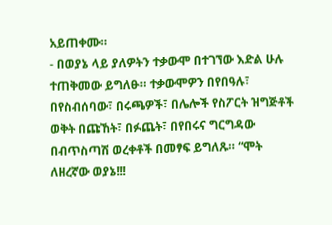አይጠቀሙ።
- በወያኔ ላይ ያለዎትን ተቃውሞ በተገኘው እድል ሁሉ ተጠቅመው ይግለፁ። ተቃውሞዎን በየበዓሉ፣ በየስብሰባው፣ በሩጫዎች፣ በሌሎች የስፖርት ዝግጅቶች ወቅት በጩኸት፣ በፉጨት፣ በየበሩና ግርግዳው በብጥስጣሽ ወረቀቶች በመፃፍ ይግለጹ። “ሞት ለዘረኛው ወያኔ!!!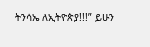ትንሳኤ ለኢትዮጵያ!!!” ይሁን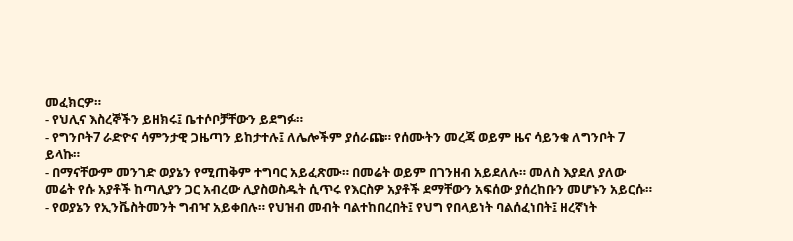መፈክርዎ።
- የህሊና እስረኞችን ይዘክሩ፤ ቤተሶቦቻቸውን ይደግፉ።
- የግንቦት7 ራድዮና ሳምንታዊ ጋዜጣን ይከታተሉ፤ ለሌሎችም ያሰራጩ። የሰሙትን መረጃ ወይም ዜና ሳይንቁ ለግንቦት 7 ይላኩ።
- በማናቸውም መንገድ ወያኔን የሚጠቅም ተግባር አይፈጽሙ። በመሬት ወይም በገንዘብ አይደለሉ። መለስ እያደለ ያለው መሬት የሱ አያቶች ከጣሊያን ጋር አብረው ሊያስወስዱት ሲጥሩ የእርስዎ አያቶች ደማቸውን አፍሰው ያሰረከቡን መሆኑን አይርሱ።
- የወያኔን የኢንቬስትመንት ግብዣ አይቀበሉ። የህዝብ መብት ባልተከበረበት፤ የህግ የበላይነት ባልሰፈነበት፤ ዘረኛነት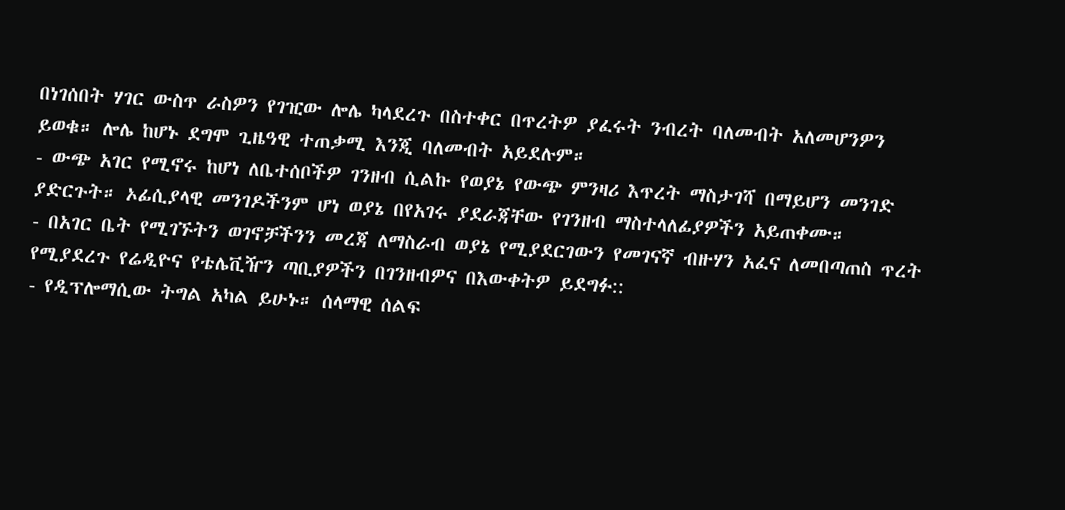በነገሰበት ሃገር ውስጥ ራስዎን የገዢው ሎሌ ካላደረጉ በስተቀር በጥረትዎ ያፈሩት ንብረት ባለመብት አለመሆንዎን ይወቁ። ሎሌ ከሆኑ ደግሞ ጊዜዓዊ ተጠቃሚ እንጂ ባለመብት አይደሉም።
- ውጭ አገር የሚኖሩ ከሆነ ለቤተሰቦችዎ ገንዘብ ሲልኩ የወያኔ የውጭ ምንዛሪ እጥረት ማስታገሻ በማይሆን መንገድ ያድርጉት። ኦፊሲያላዊ መንገዶችንም ሆነ ወያኔ በየአገሩ ያደራጃቸው የገንዘብ ማስተላለፊያዎችን አይጠቀሙ።
- በአገር ቤት የሚገኙትን ወገኖቻችንን መረጃ ለማስራብ ወያኔ የሚያደርገውን የመገናኛ ብዙሃን አፈና ለመበጣጠስ ጥረት የሚያደረጉ የሬዲዮና የቴሌቪዥን ጣቢያዎችን በገንዘብዎና በእውቀትዎ ይደግፉ::
- የዲፕሎማሲው ትግል አካል ይሁኑ። ሰላማዊ ሰልፍ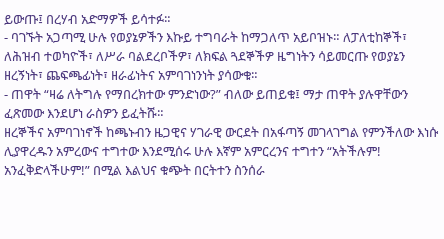ይውጡ፤ በረሃብ አድማዎች ይሳተፉ።
- ባገኙት አጋጣሚ ሁሉ የወያኔዎችን እኩይ ተግባራት ከማጋለጥ አይቦዝኑ። ለፓለቲከኞች፣ ለሕዝብ ተወካዮች፣ ለሥራ ባልደረቦችዎ፣ ለክፍል ጓደኞችዎ ዜግነትን ሳይመርጡ የወያኔን ዘረኝነት፣ ጨፍጫፊነት፣ ዘራፊነትና አምባገነንነት ያሳውቁ።
- ጠዋት “ዛሬ ለትግሉ የማበረክተው ምንድነው?” ብለው ይጠይቁ፤ ማታ ጠዋት ያሉዋቸውን ፈጽመው እንደሆነ ራስዎን ይፈትሹ።
ዘረኞችና አምባገነኖች ከጫኑብን ዜጋዊና ሃገራዊ ውርደት በአፋጣኝ መገላገግል የምንችለው እነሱ ሊያዋረዱን አምረውና ተግተው እንደሚሰሩ ሁሉ እኛም አምርረንና ተግተን “አትችሉም! አንፈቅድላችሁም!” በሚል እልህና ቁጭት በርትተን ስንሰራ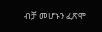ብቻ መሆኑን ፈጽሞ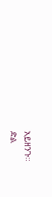አይዘንጉ።
ድል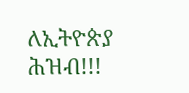ለኢትዮጵያ ሕዝብ!!!